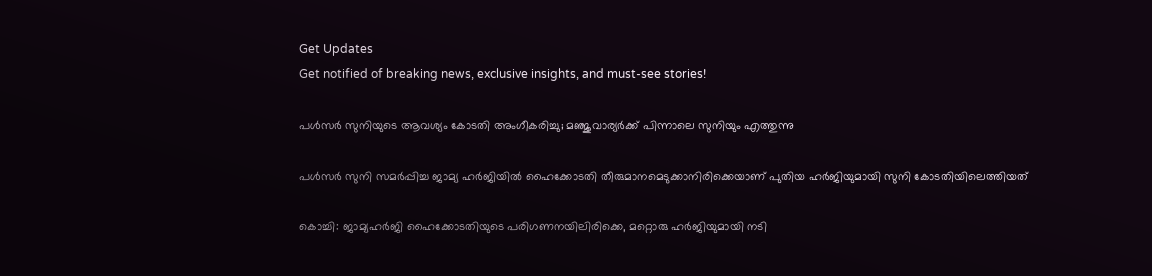Get Updates
Get notified of breaking news, exclusive insights, and must-see stories!

പള്‍സര്‍ സുനിയുടെ ആവശ്യം കോടതി അംഗീകരിച്ചു; മഞ്ജുവാര്യര്‍ക്ക് പിന്നാലെ സുനിയും എത്തുന്നു

പള്‍സര്‍ സുനി സമര്‍പ്പിച്ച ജാമ്യ ഹര്‍ജിയില്‍ ഹൈക്കോടതി തീരുമാനമെടുക്കാനിരിക്കെയാണ് പുതിയ ഹര്‍ജിയുമായി സുനി കോടതിയിലെത്തിയത്‌

കൊച്ചി: ജാമ്യഹര്‍ജി ഹൈക്കോടതിയുടെ പരിഗണനയിലിരിക്കെ, മറ്റൊരു ഹര്‍ജിയുമായി നടി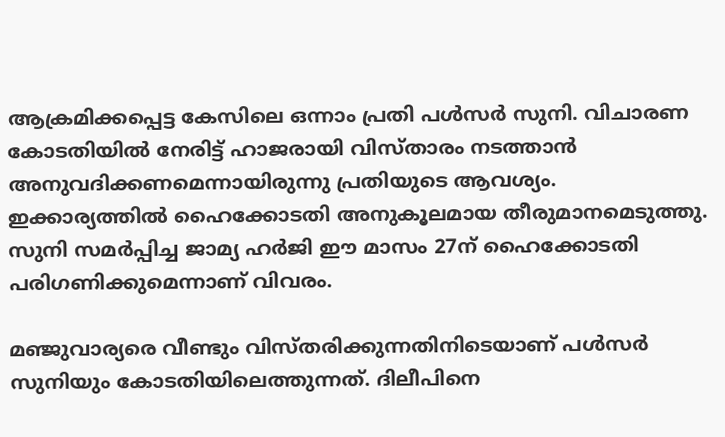ആക്രമിക്കപ്പെട്ട കേസിലെ ഒന്നാം പ്രതി പള്‍സര്‍ സുനി. വിചാരണ കോടതിയില്‍ നേരിട്ട് ഹാജരായി വിസ്താരം നടത്താന്‍ അനുവദിക്കണമെന്നായിരുന്നു പ്രതിയുടെ ആവശ്യം. ഇക്കാര്യത്തില്‍ ഹൈക്കോടതി അനുകൂലമായ തീരുമാനമെടുത്തു. സുനി സമര്‍പ്പിച്ച ജാമ്യ ഹര്‍ജി ഈ മാസം 27ന് ഹൈക്കോടതി പരിഗണിക്കുമെന്നാണ് വിവരം.

മഞ്ജുവാര്യരെ വീണ്ടും വിസ്തരിക്കുന്നതിനിടെയാണ് പള്‍സര്‍ സുനിയും കോടതിയിലെത്തുന്നത്. ദിലീപിനെ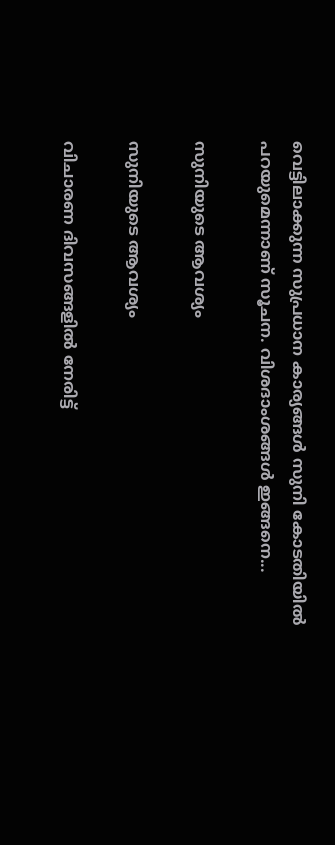വെട്ടിലാക്കുന്ന സുപ്രധാന കാര്യങ്ങള്‍ സുനി കോടതിയില്‍ പറയുമെന്നാണ് സൂചന. വിശദാംശങ്ങള്‍ ഇങ്ങനെ...

സുനിയുടെ ആവശ്യം

സുനിയുടെ ആവശ്യം

വിചാരണ ദിവസങ്ങളില്‍ നേരിട്ട്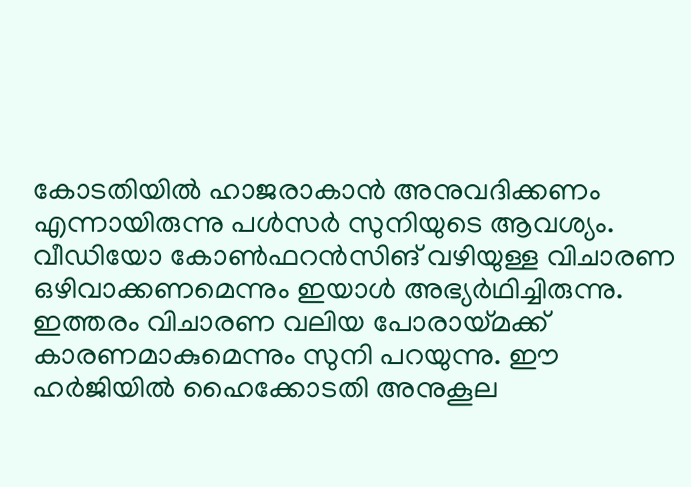കോടതിയില്‍ ഹാജരാകാന്‍ അനുവദിക്കണം എന്നായിരുന്നു പള്‍സര്‍ സുനിയുടെ ആവശ്യം. വീഡിയോ കോണ്‍ഫറന്‍സിങ് വഴിയുള്ള വിചാരണ ഒഴിവാക്കണമെന്നും ഇയാള്‍ അഭ്യര്‍ഥിച്ചിരുന്നു. ഇത്തരം വിചാരണ വലിയ പോരായ്മക്ക് കാരണമാകുമെന്നും സുനി പറയുന്നു. ഈ ഹര്‍ജിയില്‍ ഹൈക്കോടതി അനുകൂല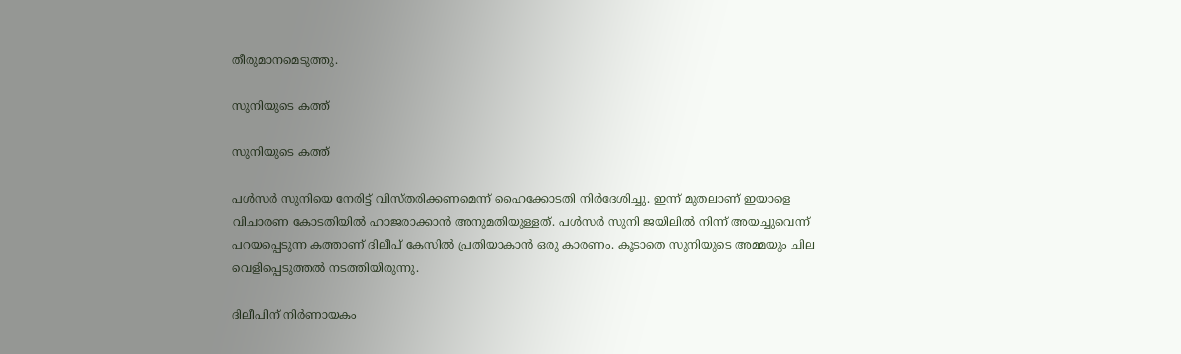തീരുമാനമെടുത്തു.

സുനിയുടെ കത്ത്

സുനിയുടെ കത്ത്

പള്‍സര്‍ സുനിയെ നേരിട്ട് വിസ്തരിക്കണമെന്ന് ഹൈക്കോടതി നിര്‍ദേശിച്ചു. ഇന്ന് മുതലാണ് ഇയാളെ വിചാരണ കോടതിയില്‍ ഹാജരാക്കാന്‍ അനുമതിയുള്ളത്. പള്‍സര്‍ സുനി ജയിലില്‍ നിന്ന് അയച്ചുവെന്ന് പറയപ്പെടുന്ന കത്താണ് ദിലീപ് കേസില്‍ പ്രതിയാകാന്‍ ഒരു കാരണം. കൂടാതെ സുനിയുടെ അമ്മയും ചില വെളിപ്പെടുത്തല്‍ നടത്തിയിരുന്നു.

ദിലീപിന് നിര്‍ണായകം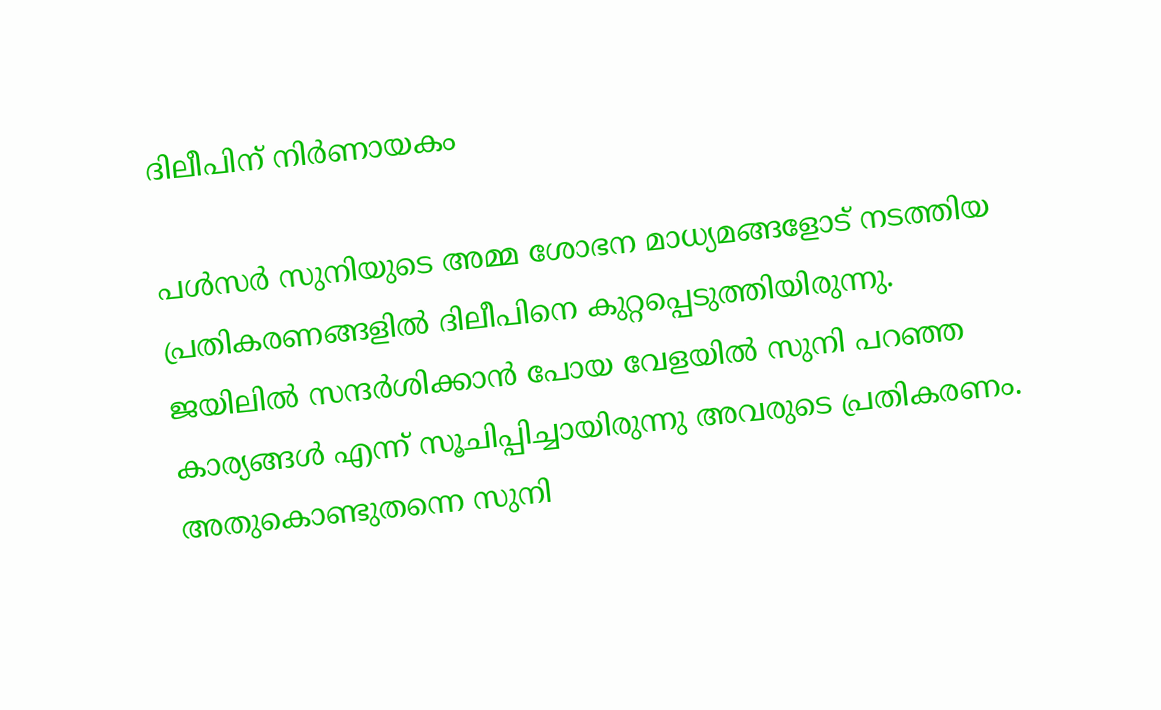ദിലീപിന് നിര്‍ണായകം

പള്‍സര്‍ സുനിയുടെ അമ്മ ശോഭന മാധ്യമങ്ങളോട് നടത്തിയ പ്രതികരണങ്ങളില്‍ ദിലീപിനെ കുറ്റപ്പെടുത്തിയിരുന്നു. ജയിലില്‍ സന്ദര്‍ശിക്കാന്‍ പോയ വേളയില്‍ സുനി പറഞ്ഞ കാര്യങ്ങള്‍ എന്ന് സൂചിപ്പിച്ചായിരുന്നു അവരുടെ പ്രതികരണം. അതുകൊണ്ടുതന്നെ സുനി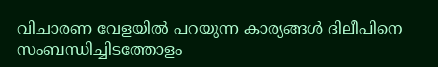വിചാരണ വേളയില്‍ പറയുന്ന കാര്യങ്ങള്‍ ദിലീപിനെ സംബന്ധിച്ചിടത്തോളം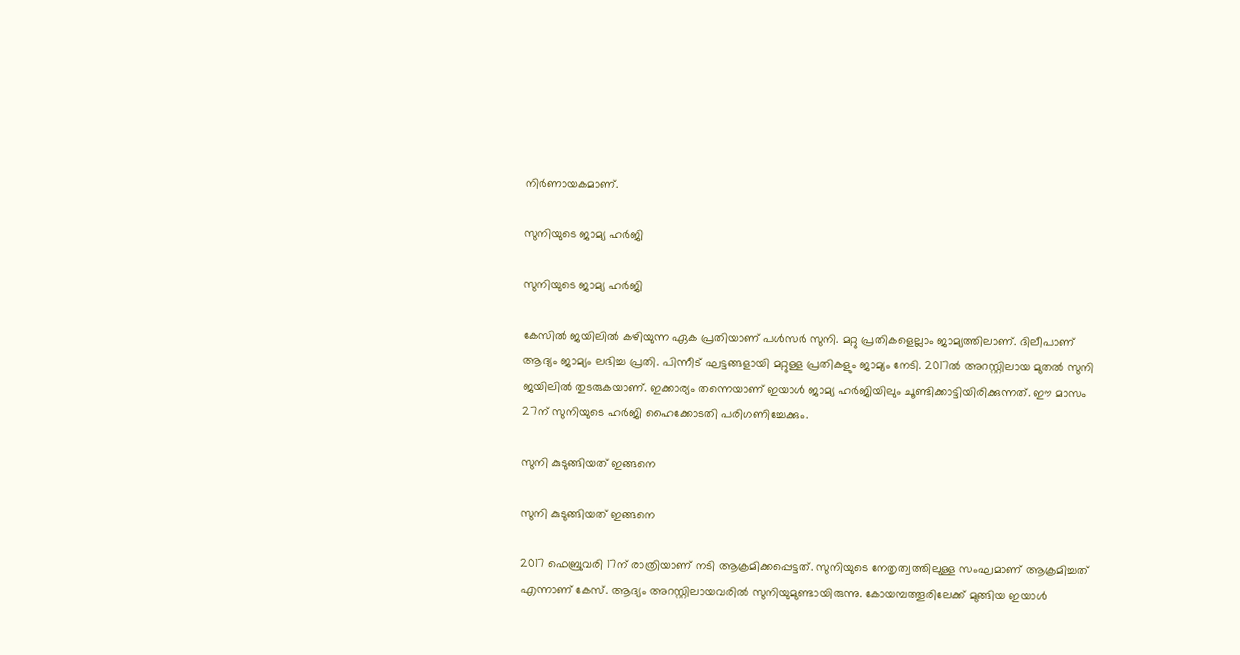നിര്‍ണായകമാണ്.

സുനിയുടെ ജാമ്യ ഹര്‍ജി

സുനിയുടെ ജാമ്യ ഹര്‍ജി

കേസില്‍ ജയിലില്‍ കഴിയുന്ന ഏക പ്രതിയാണ് പള്‍സര്‍ സുനി. മറ്റു പ്രതികളെല്ലാം ജാമ്യത്തിലാണ്. ദിലീപാണ് ആദ്യം ജാമ്യം ലഭിച്ച പ്രതി. പിന്നീട് ഘട്ടങ്ങളായി മറ്റുള്ള പ്രതികളും ജാമ്യം നേടി. 2017ല്‍ അറസ്റ്റിലായ മുതല്‍ സുനി ജയിലില്‍ തുടരുകയാണ്. ഇക്കാര്യം തന്നെയാണ് ഇയാള്‍ ജാമ്യ ഹര്‍ജിയിലും ചൂണ്ടിക്കാട്ടിയിരിക്കുന്നത്. ഈ മാസം 27ന് സുനിയുടെ ഹര്‍ജി ഹൈക്കോടതി പരിഗണിച്ചേക്കും.

സുനി കുടുങ്ങിയത് ഇങ്ങനെ

സുനി കുടുങ്ങിയത് ഇങ്ങനെ

2017 ഫെബ്രുവരി 17ന് രാത്രിയാണ് നടി ആക്രമിക്കപ്പെട്ടത്. സുനിയുടെ നേതൃത്വത്തിലുള്ള സംഘമാണ് ആക്രമിച്ചത് എന്നാണ് കേസ്. ആദ്യം അറസ്റ്റിലായവരില്‍ സുനിയുമുണ്ടായിരുന്നു. കോയമ്പത്തൂരിലേക്ക് മുങ്ങിയ ഇയാള്‍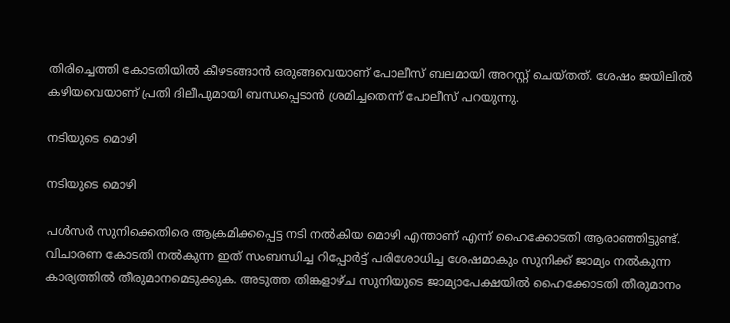തിരിച്ചെത്തി കോടതിയില്‍ കീഴടങ്ങാന്‍ ഒരുങ്ങവെയാണ് പോലീസ് ബലമായി അറസ്റ്റ് ചെയ്തത്. ശേഷം ജയിലില്‍ കഴിയവെയാണ് പ്രതി ദിലീപുമായി ബന്ധപ്പെടാന്‍ ശ്രമിച്ചതെന്ന് പോലീസ് പറയുന്നു.

നടിയുടെ മൊഴി

നടിയുടെ മൊഴി

പള്‍സര്‍ സുനിക്കെതിരെ ആക്രമിക്കപ്പെട്ട നടി നല്‍കിയ മൊഴി എന്താണ് എന്ന് ഹൈക്കോടതി ആരാഞ്ഞിട്ടുണ്ട്. വിചാരണ കോടതി നല്‍കുന്ന ഇത് സംബന്ധിച്ച റിപ്പോര്‍ട്ട് പരിശോധിച്ച ശേഷമാകും സുനിക്ക് ജാമ്യം നല്‍കുന്ന കാര്യത്തില്‍ തീരുമാനമെടുക്കുക. അടുത്ത തിങ്കളാഴ്ച സുനിയുടെ ജാമ്യാപേക്ഷയില്‍ ഹൈക്കോടതി തീരുമാനം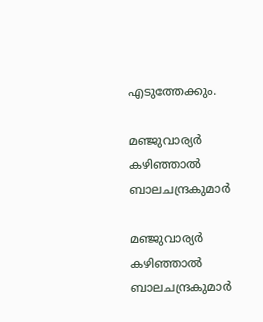എടുത്തേക്കും.

മഞ്ജുവാര്യര്‍ കഴിഞ്ഞാല്‍ ബാലചന്ദ്രകുമാര്‍

മഞ്ജുവാര്യര്‍ കഴിഞ്ഞാല്‍ ബാലചന്ദ്രകുമാര്‍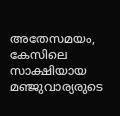അതേസമയം, കേസിലെ സാക്ഷിയായ മഞ്ജുവാര്യരുടെ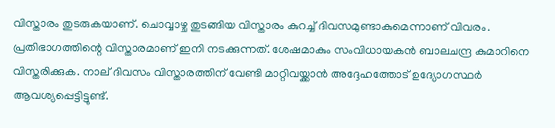വിസ്താരം തുടരുകയാണ്. ചൊവ്വാഴ്ച തുടങ്ങിയ വിസ്താരം കുറച്ച് ദിവസമുണ്ടാകുമെന്നാണ് വിവരം. പ്രതിഭാഗത്തിന്റെ വിസ്താരമാണ് ഇനി നടക്കുന്നത്. ശേഷമാകും സംവിധായകന്‍ ബാലചന്ദ്ര കുമാറിനെ വിസ്തരിക്കുക. നാല് ദിവസം വിസ്താരത്തിന് വേണ്ടി മാറ്റിവയ്ക്കാന്‍ അദ്ദേഹത്തോട് ഉദ്യോഗസ്ഥര്‍ ആവശ്യപ്പെട്ടിട്ടുണ്ട്.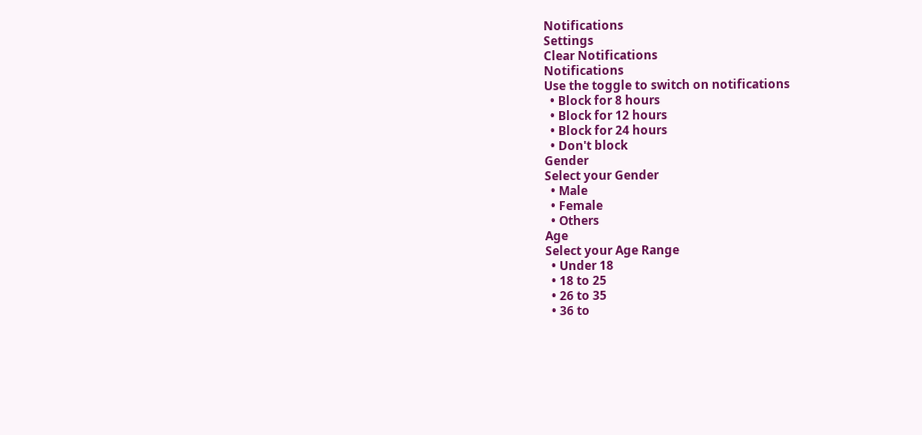Notifications
Settings
Clear Notifications
Notifications
Use the toggle to switch on notifications
  • Block for 8 hours
  • Block for 12 hours
  • Block for 24 hours
  • Don't block
Gender
Select your Gender
  • Male
  • Female
  • Others
Age
Select your Age Range
  • Under 18
  • 18 to 25
  • 26 to 35
  • 36 to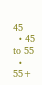45
  • 45 to 55
  • 55+